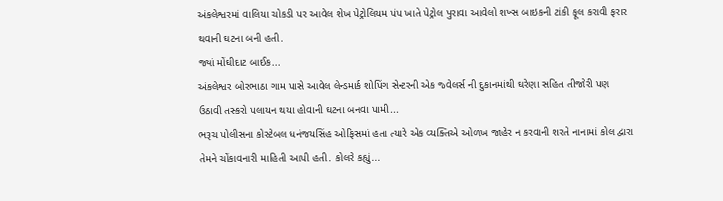અંકલેશ્વરમાં વાલિયા ચોકડી પર આવેલ શેખ પેટ્રોલિયમ પંપ ખાતે પેટ્રોલ પુરાવા આવેલો શખ્સ બાઇકની ટાંકી ફૂલ કરાવી ફરાર થવાની ઘટના બની હતી.
જ્યાં મોંઘીદાટ બાઈક...
અંકલેશ્વર બોરભાઠા ગામ પાસે આવેલ લેન્ડમાર્ક શોપિંગ સેન્ટરની એક જ્વેલર્સ ની દુકાનમાંથી ઘરેણા સહિત તીજોરી પણ ઉઠાવી તસ્કરો પલાયન થયા હોવાની ઘટના બનવા પામી...
ભરૂચ પોલીસના કોસ્ટેબલ ધનંજયસિંહ ઓફિસમાં હતા ત્યારે એક વ્યક્તિએ ઓળખ જાહેર ન કરવાની શરતે નાનામાં કોલ દ્વારા તેમને ચોંકાવનારી માહિતી આપી હતી. કોલરે કહ્યું...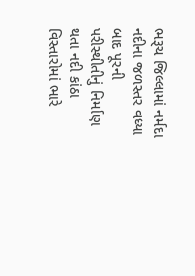ભરૂચ જિલ્લામાં નર્મદા નદીના જળસ્તર વધ્યા બાદ પૂરની પરીસ્થીતીનું નિર્માણ થતા નદી કાંઠા વિસ્તારોમાં ભારે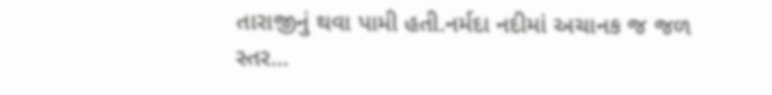તારાજીનું થવા પામી હતી.નર્મદા નદીમાં અચાનક જ જળ સ્તર...